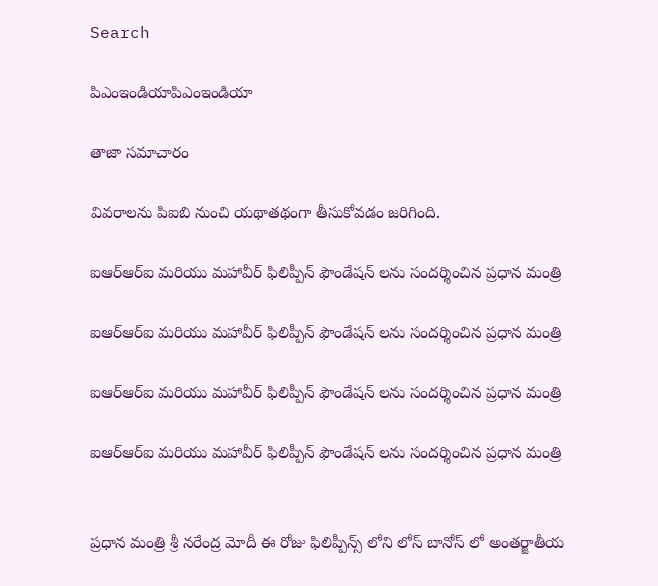Search

పిఎంఇండియాపిఎంఇండియా

తాజా స‌మాచారం

వివరాలను పిఐబి నుంచి యథాతథంగా తీసుకోవడం జరిగింది.

ఐఆర్ఆర్ఐ మ‌రియు మ‌హావీర్ ఫిలిప్పీన్ ఫౌండేష‌న్ ల‌ను సంద‌ర్శించిన ప్ర‌ధాన మంత్రి

ఐఆర్ఆర్ఐ మ‌రియు మ‌హావీర్ ఫిలిప్పీన్ ఫౌండేష‌న్ ల‌ను సంద‌ర్శించిన ప్ర‌ధాన మంత్రి

ఐఆర్ఆర్ఐ మ‌రియు మ‌హావీర్ ఫిలిప్పీన్ ఫౌండేష‌న్ ల‌ను సంద‌ర్శించిన ప్ర‌ధాన మంత్రి

ఐఆర్ఆర్ఐ మ‌రియు మ‌హావీర్ ఫిలిప్పీన్ ఫౌండేష‌న్ ల‌ను సంద‌ర్శించిన ప్ర‌ధాన మంత్రి


ప్ర‌ధాన మంత్రి శ్రీ న‌రేంద్ర మోదీ ఈ రోజు ఫిలిప్పీన్స్ లోని లోస్ బానోస్ లో అంత‌ర్జాతీయ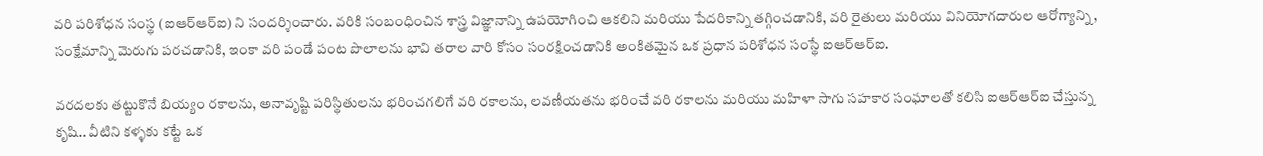వ‌రి ప‌రిశోధ‌న సంస్థ (ఐఆర్ఆర్ఐ) ని సంద‌ర్శించారు. వ‌రికి సంబంధించిన శాస్త్ర విజ్ఞానాన్ని ఉప‌యోగించి ఆక‌లిని మ‌రియు పేద‌రికాన్ని త‌గ్గించ‌డానికి, వ‌రి రైతులు మ‌రియు వినియోగ‌దారుల ఆరోగ్యాన్ని, సంక్షేమాన్ని మెరుగు ప‌ర‌చ‌డానికి, ఇంకా వ‌రి పండే పంట పొలాల‌ను భావి త‌రాల వారి కోసం సంర‌క్షించ‌డానికి అంకిత‌మైన ఒక ప్ర‌ధాన ప‌రిశోధ‌న సంస్థే ఐఆర్ఆర్ఐ.

వ‌ర‌ద‌ల‌కు త‌ట్టుకొనే బియ్యం ర‌కాల‌ను, అనావృష్టి ప‌రిస్థితుల‌ను భ‌రించ‌గ‌లిగే వ‌రి ర‌కాల‌ను, ల‌వ‌ణీయ‌త‌ను భ‌రించే వ‌రి ర‌కాల‌ను మ‌రియు మ‌హిళా సాగు స‌హ‌కార సంఘాలతో కలిసి ఐఆర్ఆర్ఐ చేస్తున్న కృషి.. వీటిని క‌ళ్ళ‌కు క‌ట్టే ఒక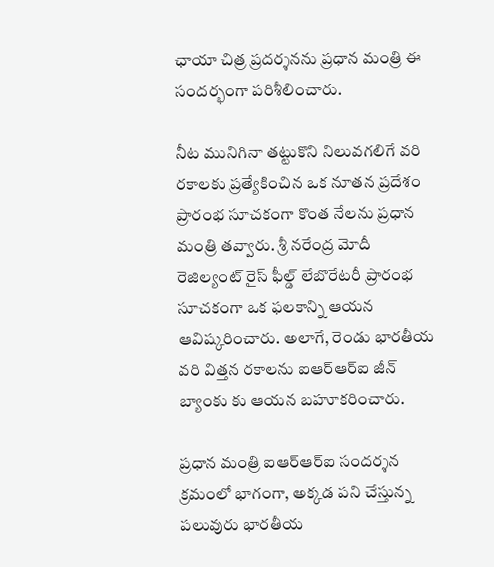ఛాయా చిత్ర ప్ర‌ద‌ర్శ‌న‌ను ప్ర‌ధాన మంత్రి ఈ సంద‌ర్భంగా ప‌రిశీలించారు.

నీట మునిగినా త‌ట్టుకొని నిలువ‌గ‌లిగే వ‌రి ర‌కాలకు ప్ర‌త్యేకించిన ఒక నూత‌న ప్ర‌దేశం ప్రారంభ సూచ‌కంగా కొంత నేల‌ను ప్ర‌ధాన మంత్రి త‌వ్వారు. శ్రీ న‌రేంద్ర మోదీ రెజిల్యంట్ రైస్ ఫీల్డ్ లేబొరేట‌రీ ప్రారంభ సూచ‌కంగా ఒక ఫ‌ల‌కాన్ని ఆయ‌న ఆవిష్క‌రించారు. అలాగే, రెండు భార‌తీయ వ‌రి విత్త‌న ర‌కాల‌ను ఐఆర్ఆర్ఐ జీన్ బ్యాంకు కు ఆయ‌న బ‌హూక‌రించారు.

ప్ర‌ధాన మంత్రి ఐఆర్ఆర్ఐ సందర్శన క్రమంలో భాగంగా, అక్కడ ప‌ని చేస్తున్న ప‌లువురు భార‌తీయ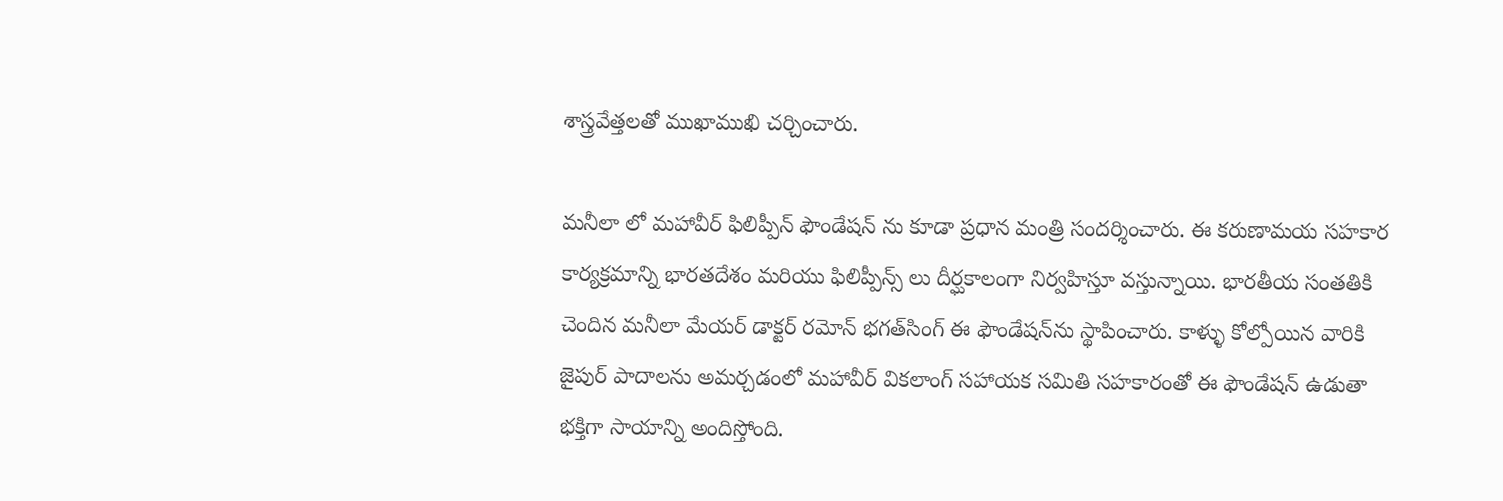శాస్త్రవేత్త‌ల‌తో ముఖాముఖి చ‌ర్చించారు.

మ‌నీలా లో మ‌హావీర్ ఫిలిప్పీన్ ఫౌండేష‌న్ ను కూడా ప్ర‌ధాన మంత్రి సంద‌ర్శించారు. ఈ క‌రుణామ‌య స‌హ‌కార కార్య‌క్ర‌మాన్ని భార‌త‌దేశం మ‌రియు ఫిలిప్పీన్స్ లు దీర్ఘ‌కాలంగా నిర్వ‌హిస్తూ వ‌స్తున్నాయి. భార‌తీయ సంత‌తికి చెందిన మ‌నీలా మేయ‌ర్ డాక్ట‌ర్ ర‌మోన్ భ‌గ‌త్‌సింగ్ ఈ ఫౌండేష‌న్‌ను స్థాపించారు. కాళ్ళు కోల్పోయిన వారికి జైపుర్ పాదాల‌ను అమ‌ర్చ‌డంలో మ‌హావీర్ విక‌లాంగ్ స‌హాయ‌క స‌మితి స‌హ‌కారంతో ఈ ఫౌండేష‌న్ ఉడుతా భ‌క్తిగా సాయాన్ని అందిస్తోంది.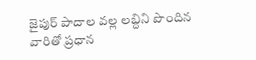జైపుర్ పాదాల వ‌ల్ల ల‌బ్దిని పొందిన వారితో ప్ర‌ధాన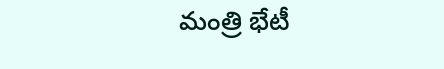మంత్రి భేటీ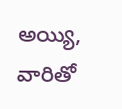అయ్యి, వారితో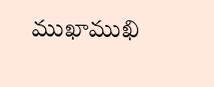ముఖాముఖి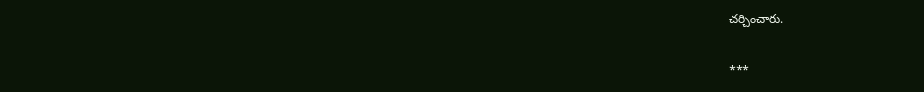చ‌ర్చించారు.

***